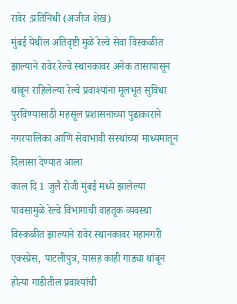रावेर :प्रतिनिधी (अजीज शेख)
मुंबई येथील अतिवृष्टी मुळे रेल्वे सेवा विस्कळीत झाल्याने रावेर रेल्वे स्थानकावर अनेक तासापासून थांबून राहिलेल्या रेल्वे प्रवाश्यांना मूलभूत सुविधा पुरविण्यासाठी महसूल प्रशासनाच्या पुढाकाराने
नगरपालिका आणि सेवाभावी संस्थांच्या माध्यमातून दिलासा देण्यात आला
काल दि 1 जुलै रोजी मुंबई मध्ये झालेल्या पावसामुळे रेल्वे विभागाची वाहतूक व्यवस्था विस्कळीत झाल्याने रावेर स्थानकावर महानगरी एक्स्प्रेस, पाटलीपुत्र, यासह काही गाड्या थांबून होत्या गाडीतील प्रवाश्यांची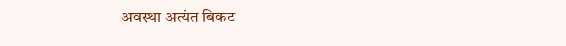अवस्था अत्यंत बिकट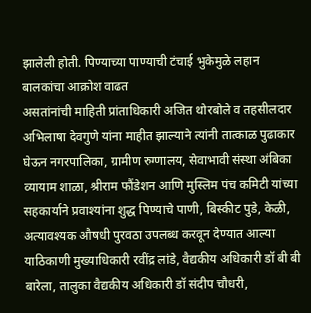झालेली होती. पिण्याच्या पाण्याची टंचाई भुकेमुळे लहान बालकांचा आक्रोश वाढत
असतांनांची माहिती प्रांताधिकारी अजित थोरबोले व तहसीलदार अभिलाषा देवगुणे यांना माहीत झाल्याने त्यांनी तात्काळ पुढाकार घेऊन नगरपालिका, ग्रामीण रुग्णालय, सेवाभावी संस्था अंबिका व्यायाम शाळा, श्रीराम फौंडेशन आणि मुस्लिम पंच कमिटी यांच्या सहकार्याने प्रवाश्यांना शुद्ध पिण्याचे पाणी, बिस्कीट पुडे, केळी,
अत्यावश्यक औषधी पुरवठा उपलब्ध करवून देण्यात आल्या याठिकाणी मुख्याधिकारी रवींद्र लांडे, वैद्यकीय अधिकारी डॉ बी बी बारेला, तालुका वैद्यकीय अधिकारी डॉ संदीप चौधरी,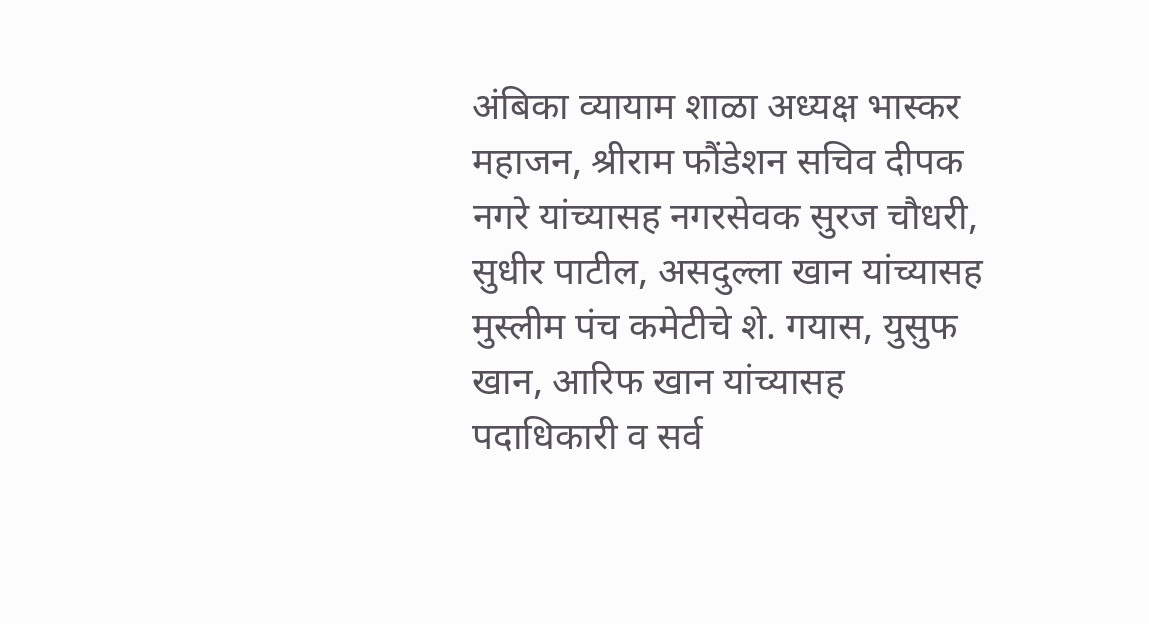अंबिका व्यायाम शाळा अध्यक्ष भास्कर महाजन, श्रीराम फौंडेशन सचिव दीपक नगरे यांच्यासह नगरसेवक सुरज चौधरी, सुधीर पाटील, असदुल्ला खान यांच्यासह मुस्लीम पंच कमेटीचे शे. गयास, युसुफ खान, आरिफ खान यांच्यासह पदाधिकारी व सर्व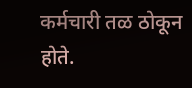कर्मचारी तळ ठोकून होते.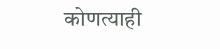कोणत्याही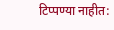टिप्पण्या नाहीत: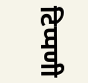टिप्पणी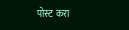पोस्ट करा